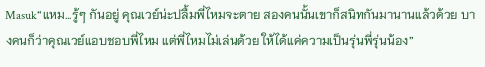Masuk“แหม...รู้ๆ กันอยู่ คุณเวย์น่ะปลื้มพี่ไหมจะตาย สองคนนั้นเขาก็สนิทกันมานานแล้วด้วย บางคนก็ว่าคุณเวย์แอบชอบพี่ไหม แต่พี่ไหมไม่เล่นด้วย ให้ได้แค่ความเป็นรุ่นพี่รุ่นน้อง”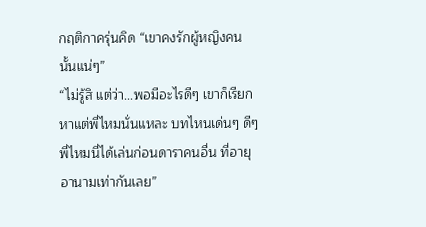กฤติกาครุ่นคิด “เขาคงรักผู้หญิงคนนั้นแน่ๆ”
“ไม่รู้สิ แต่ว่า...พอมีอะไรดีๆ เขาก็เรียกหาแต่พี่ไหมนั่นแหละ บทไหนเด่นๆ ดีๆ พี่ไหมนี่ได้เล่นก่อนดาราคนอื่น ที่อายุอานามเท่ากันเลย”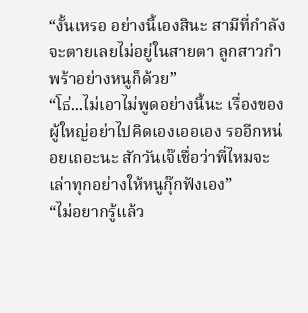“งั้นเหรอ อย่างนี้เองสินะ สามีที่กำลังจะตายเลยไม่อยู่ในสายตา ลูกสาวกำพร้าอย่างหนูก็ด้วย”
“โธ่...ไม่เอาไม่พูดอย่างนี้นะ เรื่องของผู้ใหญ่อย่าไปคิดเองเออเอง รออีกหน่อยเถอะนะ สักวันเจ๊เชื่อว่าพี่ไหมจะเล่าทุกอย่างให้หนูกุ๊กฟังเอง”
“ไม่อยากรู้แล้ว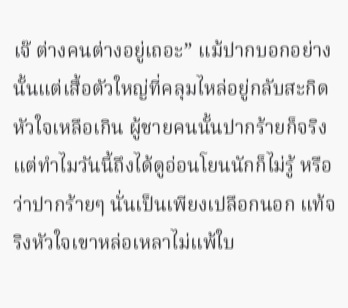เจ๊ ต่างคนต่างอยู่เถอะ” แม้ปากบอกอย่างนั้นแต่เสื้อตัวใหญ่ที่คลุมไหล่อยู่กลับสะกิดหัวใจเหลือเกิน ผู้ชายคนนั้นปากร้ายก็จริง แต่ทำไมวันนี้ถึงได้ดูอ่อนโยนนักก็ไม่รู้ หรือว่าปากร้ายๆ นั่นเป็นเพียงเปลือกนอก แท้จริงหัวใจเขาหล่อเหลาไม่แพ้ใบ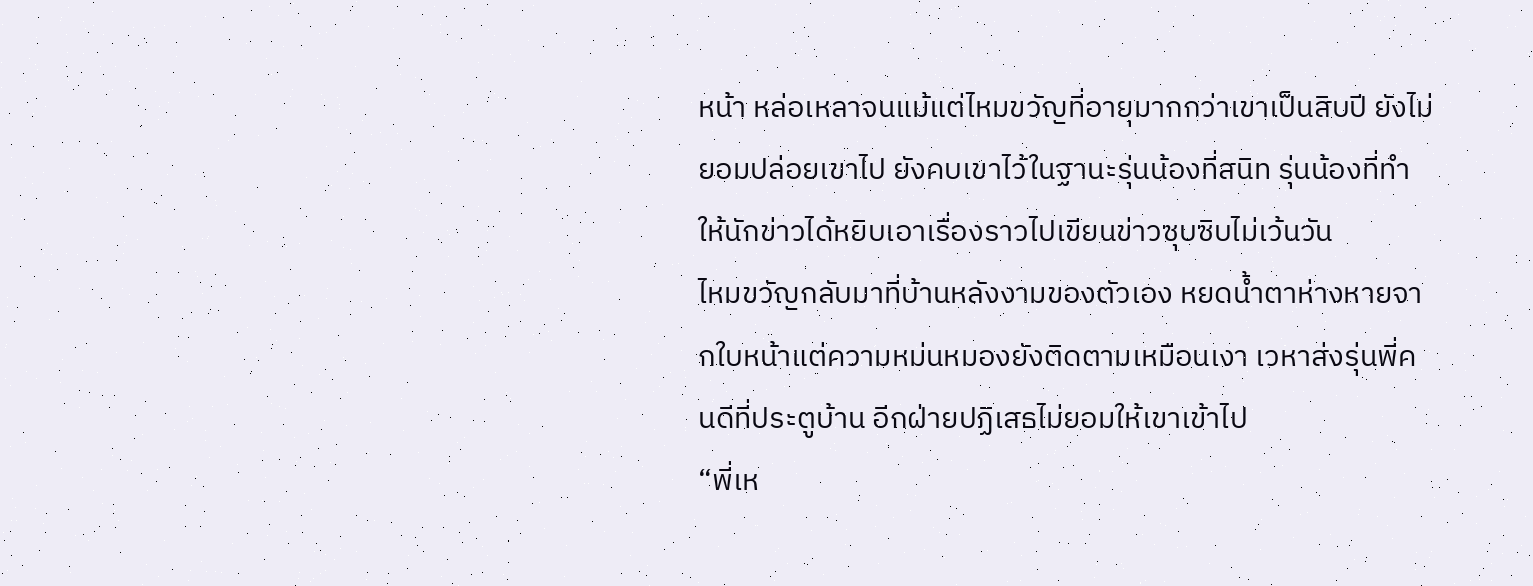หน้า หล่อเหลาจนแม้แต่ไหมขวัญที่อายุมากกว่าเขาเป็นสิบปี ยังไม่ยอมปล่อยเขาไป ยังคบเขาไว้ในฐานะรุ่นน้องที่สนิท รุ่นน้องที่ทำให้นักข่าวได้หยิบเอาเรื่องราวไปเขียนข่าวซุบซิบไม่เว้นวัน
ไหมขวัญกลับมาที่บ้านหลังงามของตัวเอง หยดน้ำตาห่างหายจากใบหน้าแต่ความหม่นหมองยังติดตามเหมือนเงา เวหาส่งรุ่นพี่คนดีที่ประตูบ้าน อีกฝ่ายปฏิเสธไม่ยอมให้เขาเข้าไป
“พี่เห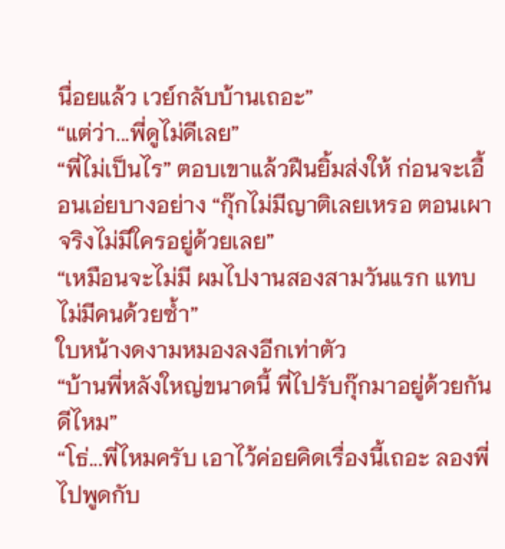นื่อยแล้ว เวย์กลับบ้านเถอะ”
“แต่ว่า...พี่ดูไม่ดีเลย”
“พี่ไม่เป็นไร” ตอบเขาแล้วฝืนยิ้มส่งให้ ก่อนจะเอื้อนเอ่ยบางอย่าง “กุ๊กไม่มีญาติเลยเหรอ ตอนเผาจริงไม่มีใครอยู่ด้วยเลย”
“เหมือนจะไม่มี ผมไปงานสองสามวันแรก แทบไม่มีคนด้วยซ้ำ”
ใบหน้างดงามหมองลงอีกเท่าตัว
“บ้านพี่หลังใหญ่ขนาดนี้ พี่ไปรับกุ๊กมาอยู่ด้วยกันดีไหม”
“โธ่...พี่ไหมครับ เอาไว้ค่อยคิดเรื่องนี้เถอะ ลองพี่ไปพูดกับ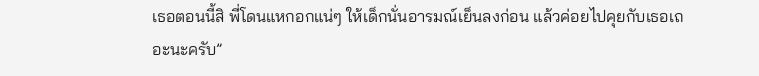เธอตอนนี้สิ พี่โดนแหกอกแน่ๆ ให้เด็กนั่นอารมณ์เย็นลงก่อน แล้วค่อยไปคุยกับเธอเถอะนะครับ”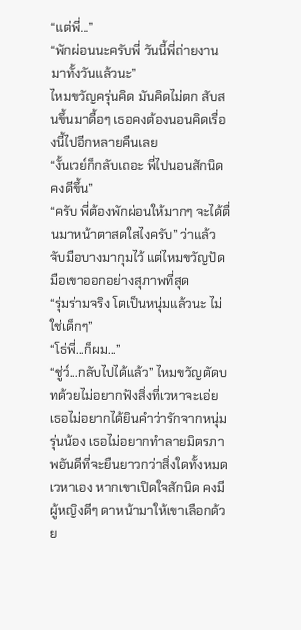“แต่พี่...”
“พักผ่อนนะครับพี่ วันนี้พี่ถ่ายงานมาทั้งวันแล้วนะ”
ไหมขวัญครุ่นคิด มันคิดไม่ตก สับสนขึ้นมาดื้อๆ เธอคงต้องนอนคิดเรื่องนี้ไปอีกหลายคืนเลย
“งั้นเวย์ก็กลับเถอะ พี่ไปนอนสักนิดคงดีขึ้น”
“ครับ พี่ต้องพักผ่อนให้มากๆ จะได้ตื่นมาหน้าตาสดใสไงครับ” ว่าแล้วจับมือบางมากุมไว้ แต่ไหมขวัญปัดมือเขาออกอย่างสุภาพที่สุด
“รุ่มร่ามจริง โตเป็นหนุ่มแล้วนะ ไม่ใช่เด็กๆ”
“โธ่พี่...ก็ผม...”
“ชู่ว์...กลับไปได้แล้ว” ไหมขวัญตัดบทด้วยไม่อยากฟังสิ่งที่เวหาจะเอ่ย เธอไม่อยากได้ยินคำว่ารักจากหนุ่มรุ่นน้อง เธอไม่อยากทำลายมิตรภาพอันดีที่จะยืนยาวกว่าสิ่งใดทั้งหมด เวหาเอง หากเขาเปิดใจสักนิด คงมีผู้หญิงดีๆ ดาหน้ามาให้เขาเลือกด้วย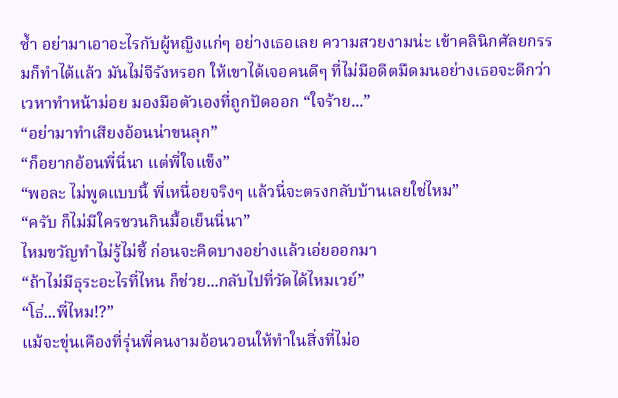ซ้ำ อย่ามาเอาอะไรกับผู้หญิงแก่ๆ อย่างเธอเลย ความสวยงามน่ะ เข้าคลินิกศัลยกรรมก็ทำได้แล้ว มันไม่จีรังหรอก ให้เขาได้เจอคนดีๆ ที่ไม่มีอดีตมืดมนอย่างเธอจะดีกว่า
เวหาทำหน้าม่อย มองมือตัวเองที่ถูกปัดออก “ใจร้าย...”
“อย่ามาทำเสียงอ้อนน่าขนลุก”
“ก็อยากอ้อนพี่นี่นา แต่พี่ใจแข็ง”
“พอละ ไม่พูดแบบนี้ พี่เหนื่อยจริงๆ แล้วนี่จะตรงกลับบ้านเลยใช่ไหม”
“ครับ ก็ไม่มีใครชวนกินมื้อเย็นนี่นา”
ไหมขวัญทำไม่รู้ไม่ชี้ ก่อนจะคิดบางอย่างแล้วเอ่ยออกมา
“ถ้าไม่มีธุระอะไรที่ไหน ก็ช่วย...กลับไปที่วัดได้ไหมเวย์”
“โธ่...พี่ไหม!?”
แม้จะขุ่นเคืองที่รุ่นพี่คนงามอ้อนวอนให้ทำในสิ่งที่ไม่อ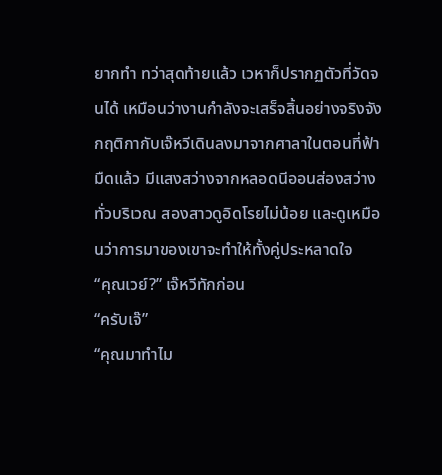ยากทำ ทว่าสุดท้ายแล้ว เวหาก็ปรากฏตัวที่วัดจนได้ เหมือนว่างานกำลังจะเสร็จสิ้นอย่างจริงจัง กฤติกากับเจ๊หวีเดินลงมาจากศาลาในตอนที่ฟ้ามืดแล้ว มีแสงสว่างจากหลอดนีออนส่องสว่างทั่วบริเวณ สองสาวดูอิดโรยไม่น้อย และดูเหมือนว่าการมาของเขาจะทำให้ทั้งคู่ประหลาดใจ
“คุณเวย์?” เจ๊หวีทักก่อน
“ครับเจ๊”
“คุณมาทำไม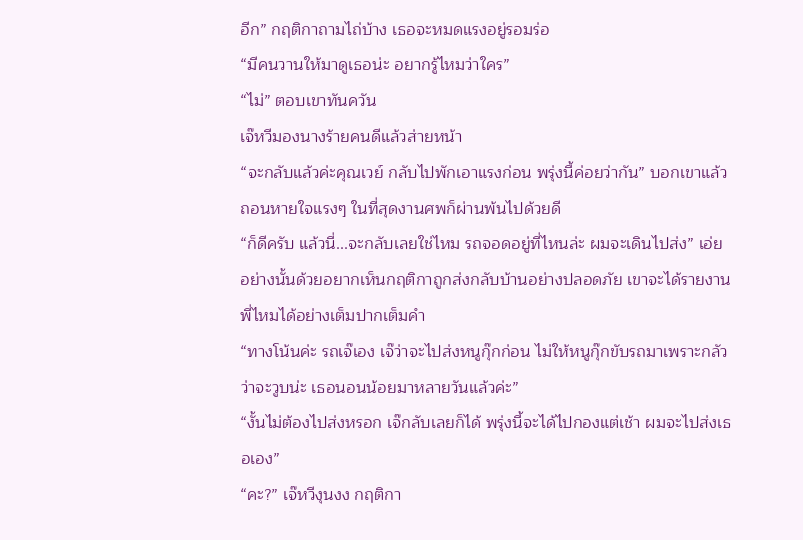อีก” กฤติกาถามไถ่บ้าง เธอจะหมดแรงอยู่รอมร่อ
“มีคนวานให้มาดูเธอน่ะ อยากรู้ไหมว่าใคร”
“ไม่” ตอบเขาทันควัน
เจ๊หวีมองนางร้ายคนดีแล้วส่ายหน้า
“จะกลับแล้วค่ะคุณเวย์ กลับไปพักเอาแรงก่อน พรุ่งนี้ค่อยว่ากัน” บอกเขาแล้วถอนหายใจแรงๆ ในที่สุดงานศพก็ผ่านพ้นไปด้วยดี
“ก็ดีครับ แล้วนี่...จะกลับเลยใช่ไหม รถจอดอยู่ที่ไหนล่ะ ผมจะเดินไปส่ง” เอ่ยอย่างนั้นด้วยอยากเห็นกฤติกาถูกส่งกลับบ้านอย่างปลอดภัย เขาจะได้รายงานพี่ไหมได้อย่างเต็มปากเต็มคำ
“ทางโน้นค่ะ รถเจ๊เอง เจ๊ว่าจะไปส่งหนูกุ๊กก่อน ไม่ให้หนูกุ๊กขับรถมาเพราะกลัวว่าจะวูบน่ะ เธอนอนน้อยมาหลายวันแล้วค่ะ”
“งั้นไม่ต้องไปส่งหรอก เจ๊กลับเลยก็ได้ พรุ่งนี้จะได้ไปกองแต่เช้า ผมจะไปส่งเธอเอง”
“คะ?” เจ๊หวีงุนงง กฤติกา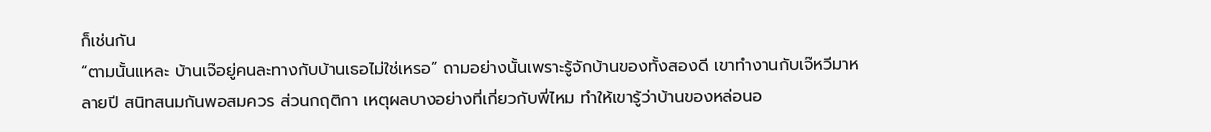ก็เช่นกัน
“ตามนั้นแหละ บ้านเจ๊อยู่คนละทางกับบ้านเธอไม่ใช่เหรอ” ถามอย่างนั้นเพราะรู้จักบ้านของทั้งสองดี เขาทำงานกับเจ๊หวีมาหลายปี สนิทสนมกันพอสมควร ส่วนกฤติกา เหตุผลบางอย่างที่เกี่ยวกับพี่ไหม ทำให้เขารู้ว่าบ้านของหล่อนอ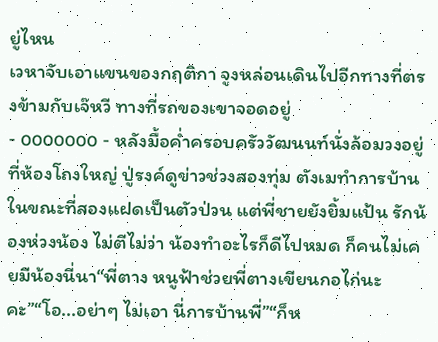ยู่ไหน
เวหาจับเอาแขนของกฤติกา จูงหล่อนเดินไปอีกทางที่ตรงข้ามกับเจ๊หวี ทางที่รถของเขาจอดอยู่
- ooooooo - หลังมื้อค่ำครอบครัววัฒนนท์นั่งล้อมวงอยู่ที่ห้องโถงใหญ่ ปู่รงค์ดูข่าวช่วงสองทุ่ม ตังเมทำการบ้านในขณะที่สองแฝดเป็นตัวป่วน แต่พี่ชายยังยิ้มแป้น รักน้องห่วงน้อง ไม่ตีไม่ว่า น้องทำอะไรก็ดีไปหมด ก็คนไม่เคยมีน้องนี่นา“พี่ตาง หนูฟ้าช่วยพี่ตางเขียนกอไก่นะคะ”“โอ...อย่าๆ ไม่เอา นี่การบ้านพี่”“ก็ห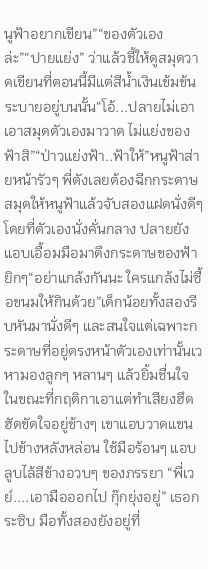นูฟ้าอยากเขียน”“ของตัวเองล่ะ”“ปายแย่ง” ว่าแล้วชี้ให้ดูสมุดวาดเขียนที่ตอนนี้มีแต่สีน้ำเงินเข้มข้นระบายอยู่บนนั้น“โอ้...ปลายไม่เอา เอาสมุดตัวเองมาวาด ไม่แย่งของฟ้าสิ”“ป่าวแย่งฟ้า..ฟ้าให้”หนูฟ้าส่ายหน้ารัวๆ พี่ตังเลยต้องฉีกกระดาษสมุดให้หนูฟ้าแล้วจับสองแฝดนั่งดีๆ โดยที่ตัวเองนั่งคั่นกลาง ปลายยังแอบเอื้อมมือมาดึงกระดาษของฟ้ายิกๆ“อย่าแกล้งกันนะ ใครแกล้งไม่ซื้อขนมให้กินด้วย”เด็กน้อยทั้งสองรีบหันมานั่งดีๆ และสนใจแต่เฉพาะกระดาษที่อยู่ตรงหน้าตัวเองเท่านั้นเวหามองลูกๆ หลานๆ แล้วยิ้มชื่นใจ ในขณะที่กฤติกาเอาแต่ทำเสียงฮึดฮัดขัดใจอยู่ข้างๆ เขาแอบวาดแขนไปข้างหลังหล่อน ใช้มือร้อนๆ แอบลูบไล้สีข้างอวบๆ ของภรรยา “พี่เวย์....เอามือออกไป กุ๊กยุ่งอยู่” เธอกระซิบ มือทั้งสองยังอยู่ที่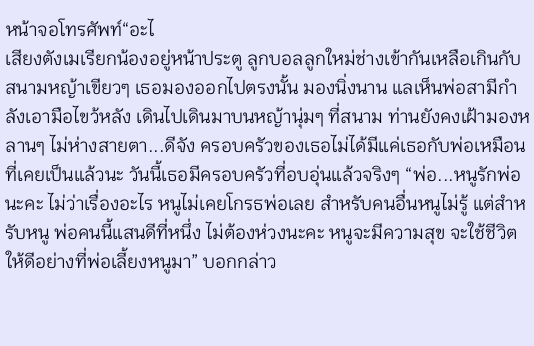หน้าจอโทรศัพท์“อะไ
เสียงตังเมเรียกน้องอยู่หน้าประตู ลูกบอลลูกใหม่ช่างเข้ากันเหลือเกินกับสนามหญ้าเขียวๆ เธอมองออกไปตรงนั้น มองนิ่งนาน แลเห็นพ่อสามีกำลังเอามือไขว้หลัง เดินไปเดินมาบนหญ้านุ่มๆ ที่สนาม ท่านยังคงเฝ้ามองหลานๆ ไม่ห่างสายตา...ดีจัง ครอบครัวของเธอไม่ได้มีแค่เธอกับพ่อเหมือนที่เคยเป็นแล้วนะ วันนี้เธอมีครอบครัวที่อบอุ่นแล้วจริงๆ “พ่อ...หนูรักพ่อนะคะ ไม่ว่าเรื่องอะไร หนูไม่เคยโกรธพ่อเลย สำหรับคนอื่นหนูไม่รู้ แต่สำหรับหนู พ่อคนนี้แสนดีที่หนึ่ง ไม่ต้องห่วงนะคะ หนูจะมีความสุข จะใช้ชีวิตให้ดีอย่างที่พ่อเลี้ยงหนูมา” บอกกล่าว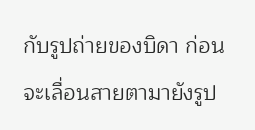กับรูปถ่ายของบิดา ก่อนจะเลื่อนสายตามายังรูป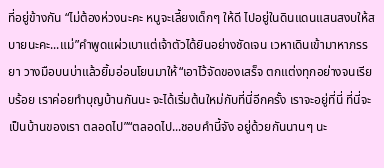ที่อยู่ข้างกัน “ไม่ต้องห่วงนะคะ หนูจะเลี้ยงเด็กๆ ให้ดี ไปอยู่ในดินแดนแสนสงบให้สบายนะคะ...แม่”คำพูดแผ่วเบาแต่เจ้าตัวได้ยินอย่างชัดเจน เวหาเดินเข้ามาหาภรรยา วางมือบนบ่าแล้วยิ้มอ่อนโยนมาให้“เอาไว้จัดของเสร็จ ตกแต่งทุกอย่างจนเรียบร้อย เราค่อยทำบุญบ้านกันนะ จะได้เริ่มต้นใหม่กับที่นี่อีกครั้ง เราจะอยู่ที่นี่ ที่นี่จะเป็นบ้านของเรา ตลอดไป”“ตลอดไป...ชอบคำนี้จัง อยู่ด้วยกันนานๆ นะ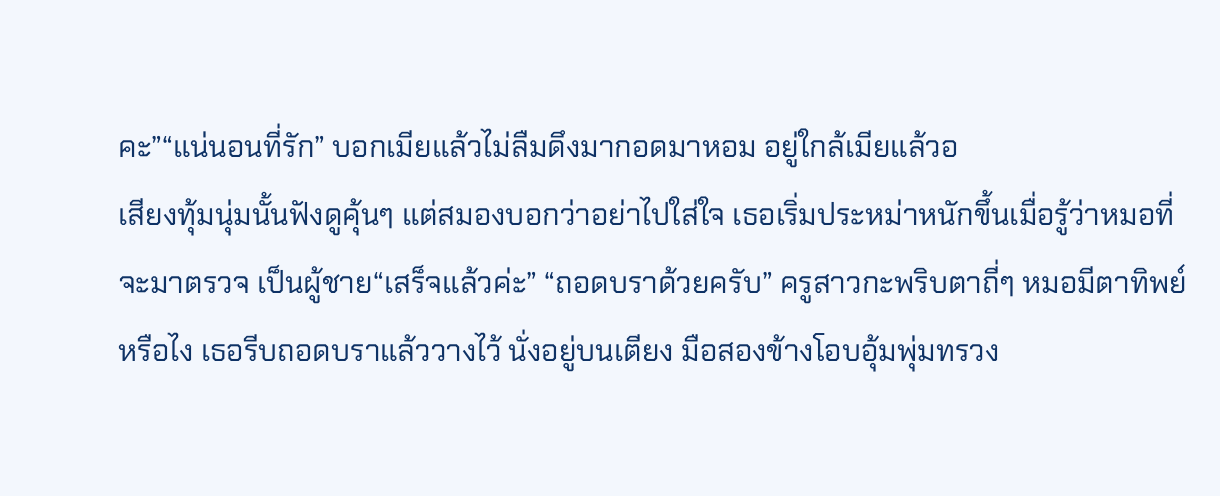คะ”“แน่นอนที่รัก” บอกเมียแล้วไม่ลืมดึงมากอดมาหอม อยู่ใกล้เมียแล้วอ
เสียงทุ้มนุ่มนั้นฟังดูคุ้นๆ แต่สมองบอกว่าอย่าไปใส่ใจ เธอเริ่มประหม่าหนักขึ้นเมื่อรู้ว่าหมอที่จะมาตรวจ เป็นผู้ชาย“เสร็จแล้วค่ะ” “ถอดบราด้วยครับ” ครูสาวกะพริบตาถี่ๆ หมอมีตาทิพย์หรือไง เธอรีบถอดบราแล้ววางไว้ นั่งอยู่บนเตียง มือสองข้างโอบอุ้มพุ่มทรวง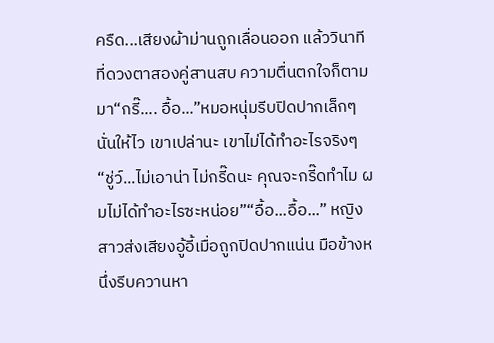ครืด...เสียงผ้าม่านถูกเลื่อนออก แล้ววินาทีที่ดวงตาสองคู่สานสบ ความตื่นตกใจก็ตามมา“กรี๊.... อื้อ...”หมอหนุ่มรีบปิดปากเล็กๆ นั่นให้ไว เขาเปล่านะ เขาไม่ได้ทำอะไรจริงๆ“ชู่ว์...ไม่เอาน่า ไม่กรี๊ดนะ คุณจะกรี๊ดทำไม ผมไม่ได้ทำอะไรซะหน่อย”“อื้อ...อื้อ...” หญิงสาวส่งเสียงอู้อี้เมื่อถูกปิดปากแน่น มือข้างหนึ่งรีบควานหา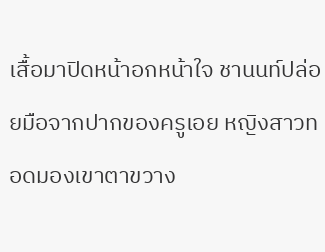เสื้อมาปิดหน้าอกหน้าใจ ชานนท์ปล่อยมือจากปากของครูเอย หญิงสาวทอดมองเขาตาขวาง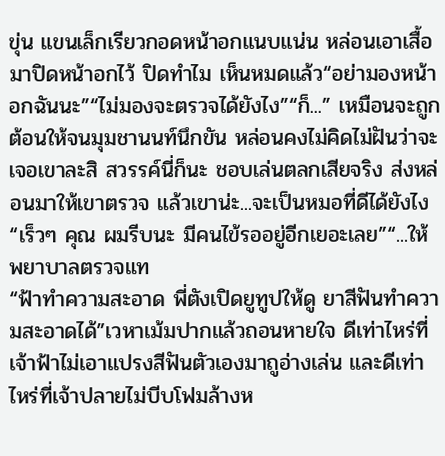ขุ่น แขนเล็กเรียวกอดหน้าอกแนบแน่น หล่อนเอาเสื้อมาปิดหน้าอกไว้ ปิดทำไม เห็นหมดแล้ว“อย่ามองหน้าอกฉันนะ”“ไม่มองจะตรวจได้ยังไง”“ก็...” เหมือนจะถูกต้อนให้จนมุมชานนท์นึกขัน หล่อนคงไม่คิดไม่ฝันว่าจะเจอเขาละสิ สวรรค์นี่ก็นะ ชอบเล่นตลกเสียจริง ส่งหล่อนมาให้เขาตรวจ แล้วเขาน่ะ...จะเป็นหมอที่ดีได้ยังไง“เร็วๆ คุณ ผมรีบนะ มีคนไข้รออยู่อีกเยอะเลย”“...ให้พยาบาลตรวจแท
“ฟ้าทำความสะอาด พี่ตังเปิดยูทูปให้ดู ยาสีฟันทำความสะอาดได้”เวหาเม้มปากแล้วถอนหายใจ ดีเท่าไหร่ที่เจ้าฟ้าไม่เอาแปรงสีฟันตัวเองมาถูอ่างเล่น และดีเท่าไหร่ที่เจ้าปลายไม่บีบโฟมล้างห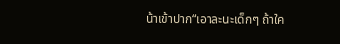น้าเข้าปาก“เอาละนะเด็กๆ ถ้าใค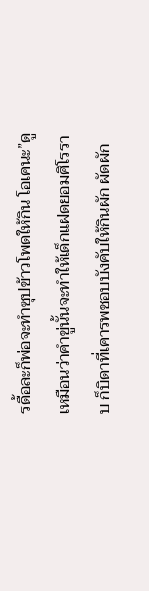รดื้อละก็พ่อจะทำซุปข้าวโพดให้กิน โอเคนะ”ดูเหมือนว่าคำขู่นั้นจะทำให้เด็กแฝดยอมศิโรราบ ก็บิดาที่เคารพชอบบังคับให้กินผัก ผัดผัก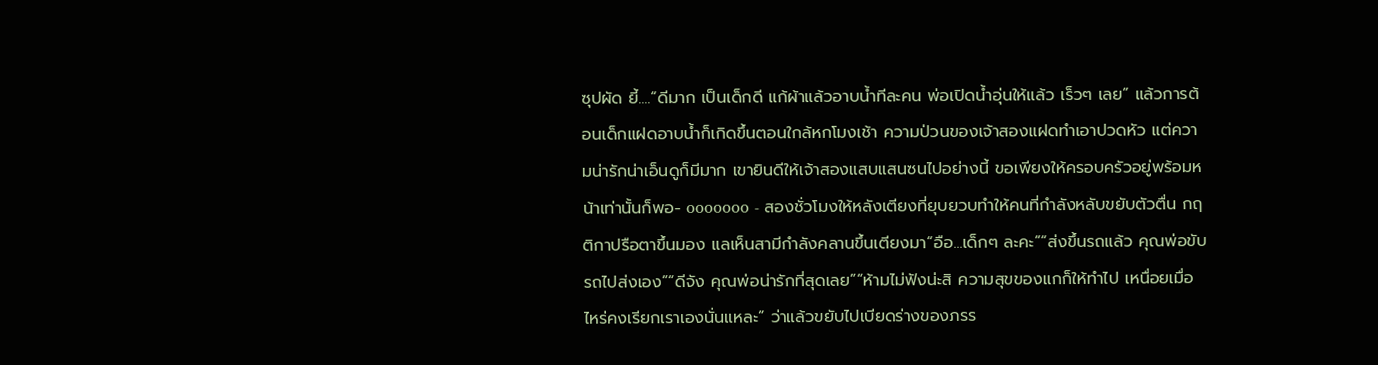ซุปผัด ยี้....“ดีมาก เป็นเด็กดี แก้ผ้าแล้วอาบน้ำทีละคน พ่อเปิดน้ำอุ่นให้แล้ว เร็วๆ เลย” แล้วการต้อนเด็กแฝดอาบน้ำก็เกิดขึ้นตอนใกล้หกโมงเช้า ความป่วนของเจ้าสองแฝดทำเอาปวดหัว แต่ความน่ารักน่าเอ็นดูก็มีมาก เขายินดีให้เจ้าสองแสบแสนซนไปอย่างนี้ ขอเพียงให้ครอบครัวอยู่พร้อมหน้าเท่านั้นก็พอ- ooooooo - สองชั่วโมงให้หลังเตียงที่ยุบยวบทำให้คนที่กำลังหลับขยับตัวตื่น กฤติกาปรือตาขึ้นมอง แลเห็นสามีกำลังคลานขึ้นเตียงมา“อือ...เด็กๆ ละคะ”“ส่งขึ้นรถแล้ว คุณพ่อขับรถไปส่งเอง”“ดีจัง คุณพ่อน่ารักที่สุดเลย”“ห้ามไม่ฟังน่ะสิ ความสุขของแกก็ให้ทำไป เหนื่อยเมื่อไหร่คงเรียกเราเองนั่นแหละ” ว่าแล้วขยับไปเบียดร่างของภรร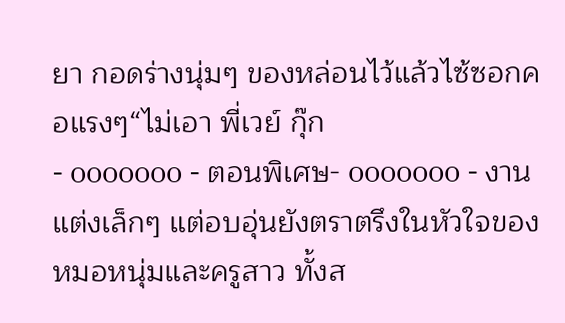ยา กอดร่างนุ่มๆ ของหล่อนไว้แล้วไซ้ซอกคอแรงๆ“ไม่เอา พี่เวย์ กุ๊ก
- ooooooo - ตอนพิเศษ- ooooooo - งานแต่งเล็กๆ แต่อบอุ่นยังตราตรึงในหัวใจของหมอหนุ่มและครูสาว ทั้งส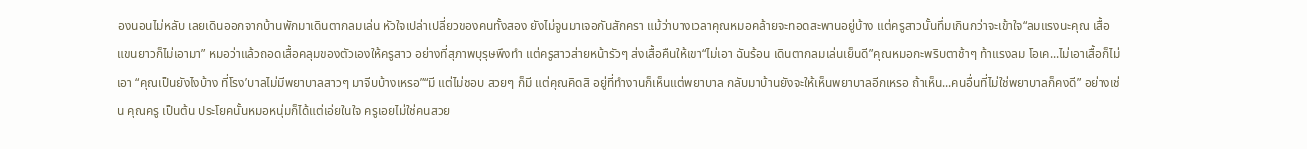องนอนไม่หลับ เลยเดินออกจากบ้านพักมาเดินตากลมเล่น หัวใจเปล่าเปลี่ยวของคนทั้งสอง ยังไม่จูนมาเจอกันสักครา แม้ว่าบางเวลาคุณหมอคล้ายจะทอดสะพานอยู่บ้าง แต่ครูสาวนั้นทึ่มเกินกว่าจะเข้าใจ“ลมแรงนะคุณ เสื้อแขนยาวก็ไม่เอามา” หมอว่าแล้วถอดเสื้อคลุมของตัวเองให้ครูสาว อย่างที่สุภาพบุรุษพึงทำ แต่ครูสาวส่ายหน้ารัวๆ ส่งเสื้อคืนให้เขา“ไม่เอา ฉันร้อน เดินตากลมเล่นเย็นดี”คุณหมอกะพริบตาช้าๆ ท้าแรงลม โอเค...ไม่เอาเสื้อก็ไม่เอา “คุณเป็นยังไงบ้าง ที่โรง’บาลไม่มีพยาบาลสาวๆ มาจีบบ้างเหรอ”“มี แต่ไม่ชอบ สวยๆ ก็มี แต่คุณคิดสิ อยู่ที่ทำงานก็เห็นแต่พยาบาล กลับมาบ้านยังจะให้เห็นพยาบาลอีกเหรอ ถ้าเห็น...คนอื่นที่ไม่ใช่พยาบาลก็คงดี” อย่างเช่น คุณครู เป็นต้น ประโยคนั้นหมอหนุ่มก็ได้แต่เอ่ยในใจ ครูเอยไม่ใช่คนสวย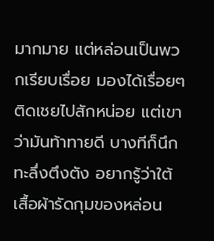มากมาย แต่หล่อนเป็นพวกเรียบเรื่อย มองได้เรื่อยๆ ติดเชยไปสักหน่อย แต่เขาว่ามันท้าทายดี บางทีก็นึกทะลึ่งตึงตัง อยากรู้ว่าใต้เสื้อผ้ารัดกุมของหล่อน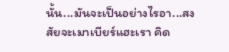นั้น...มันจะเป็นอย่างไรอา...สงสัยจะเมาเบียร์แฮะเรา คิด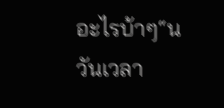อะไรบ้าๆ“น
วันเวลา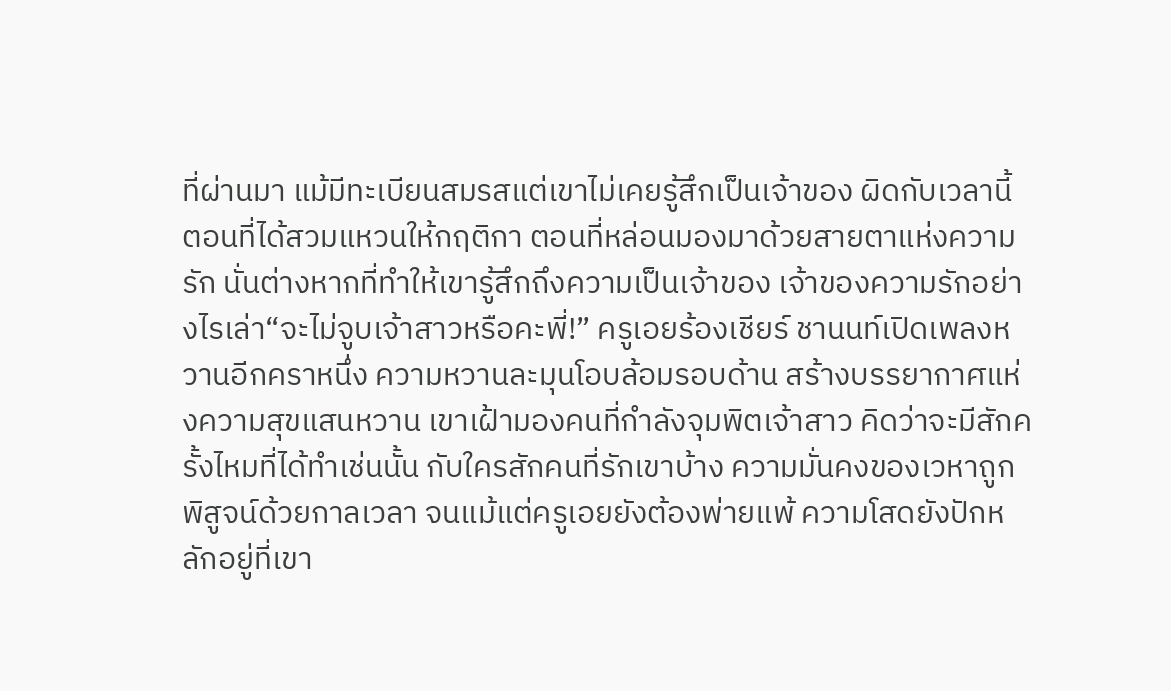ที่ผ่านมา แม้มีทะเบียนสมรสแต่เขาไม่เคยรู้สึกเป็นเจ้าของ ผิดกับเวลานี้ ตอนที่ได้สวมแหวนให้กฤติกา ตอนที่หล่อนมองมาด้วยสายตาแห่งความรัก นั่นต่างหากที่ทำให้เขารู้สึกถึงความเป็นเจ้าของ เจ้าของความรักอย่างไรเล่า“จะไม่จูบเจ้าสาวหรือคะพี่!” ครูเอยร้องเชียร์ ชานนท์เปิดเพลงหวานอีกคราหนึ่ง ความหวานละมุนโอบล้อมรอบด้าน สร้างบรรยากาศแห่งความสุขแสนหวาน เขาเฝ้ามองคนที่กำลังจุมพิตเจ้าสาว คิดว่าจะมีสักครั้งไหมที่ได้ทำเช่นนั้น กับใครสักคนที่รักเขาบ้าง ความมั่นคงของเวหาถูกพิสูจน์ด้วยกาลเวลา จนแม้แต่ครูเอยยังต้องพ่ายแพ้ ความโสดยังปักหลักอยู่ที่เขา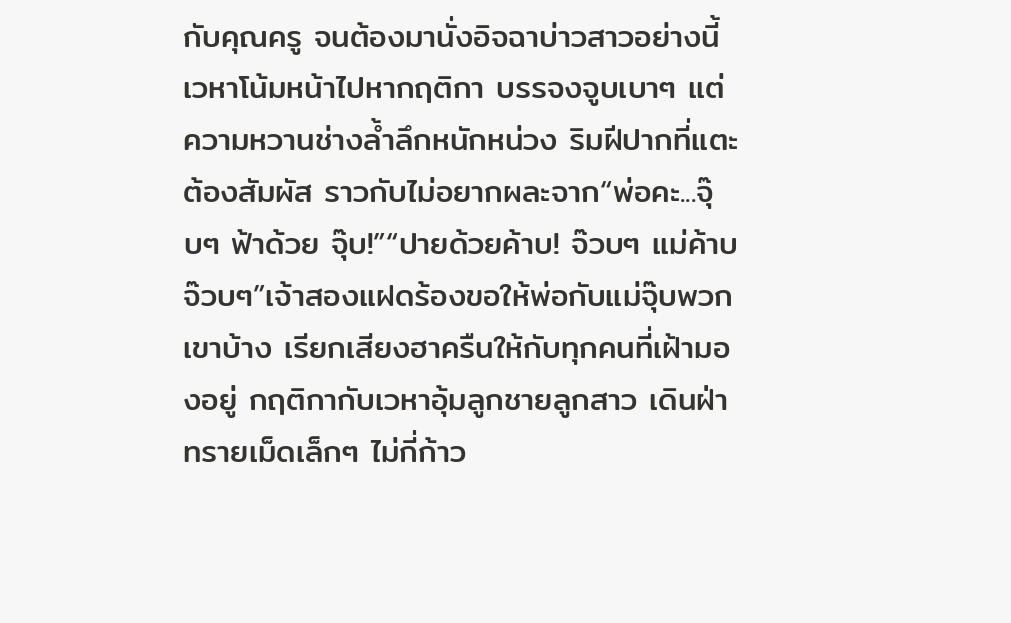กับคุณครู จนต้องมานั่งอิจฉาบ่าวสาวอย่างนี้เวหาโน้มหน้าไปหากฤติกา บรรจงจูบเบาๆ แต่ความหวานช่างล้ำลึกหนักหน่วง ริมฝีปากที่แตะต้องสัมผัส ราวกับไม่อยากผละจาก“พ่อคะ...จุ๊บๆ ฟ้าด้วย จุ๊บ!”“ปายด้วยค้าบ! จ๊วบๆ แม่ค้าบจ๊วบๆ”เจ้าสองแฝดร้องขอให้พ่อกับแม่จุ๊บพวกเขาบ้าง เรียกเสียงฮาครืนให้กับทุกคนที่เฝ้ามองอยู่ กฤติกากับเวหาอุ้มลูกชายลูกสาว เดินฝ่าทรายเม็ดเล็กๆ ไม่กี่ก้าว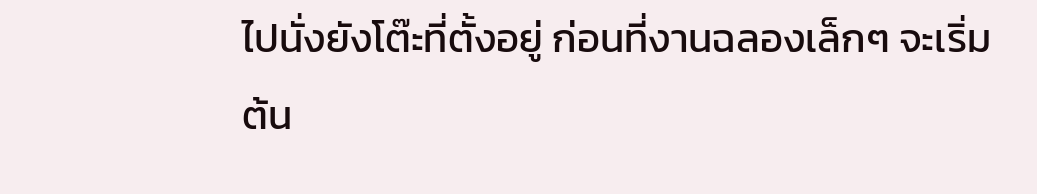ไปนั่งยังโต๊ะที่ตั้งอยู่ ก่อนที่งานฉลองเล็กๆ จะเริ่มต้น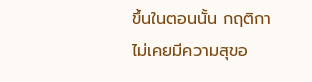ขึ้นในตอนนั้น กฤติกาไม่เคยมีความสุขอ